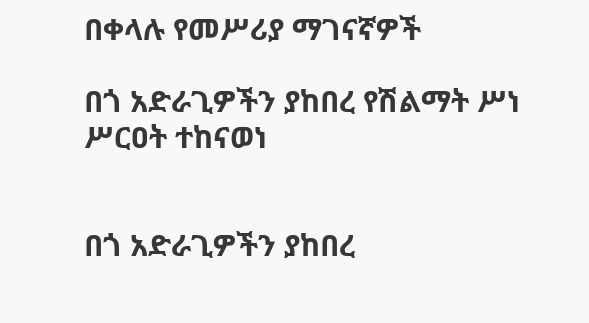በቀላሉ የመሥሪያ ማገናኛዎች

በጎ አድራጊዎችን ያከበረ የሽልማት ሥነ ሥርዐት ተከናወነ


በጎ አድራጊዎችን ያከበረ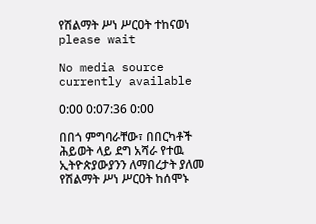የሽልማት ሥነ ሥርዐት ተከናወነ
please wait

No media source currently available

0:00 0:07:36 0:00

በበጎ ምግባራቸው፣ በበርካቶች ሕይወት ላይ ደግ አሻራ የተዉ ኢትዮጵያውያንን ለማበረታት ያለመ የሽልማት ሥነ ሥርዐት ከሰሞኑ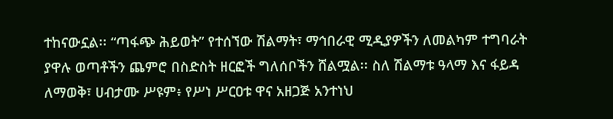ተከናውኗል፡፡ “ጣፋጭ ሕይወት” የተሰኘው ሽልማት፣ ማኅበራዊ ሚዲያዎችን ለመልካም ተግባራት ያዋሉ ወጣቶችን ጨምሮ በስድስት ዘርፎች ግለሰቦችን ሸልሟል፡፡ ስለ ሽልማቱ ዓላማ እና ፋይዳ ለማወቅ፣ ሀብታሙ ሥዩም፥ የሥነ ሥርዐቱ ዋና አዘጋጅ አንተነህ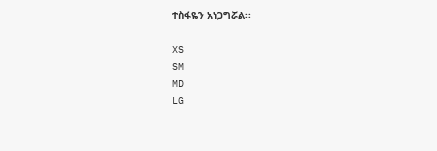ተስፋዬን አነጋግሯል፡፡

XS
SM
MD
LG